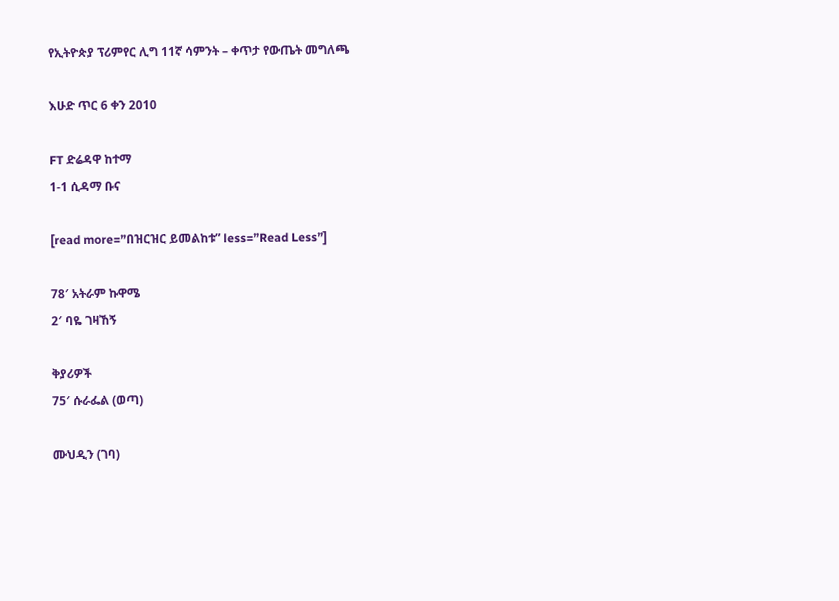የኢትዮጵያ ፕሪምየር ሊግ 11ኛ ሳምንት – ቀጥታ የውጤት መግለጫ

እሁድ ጥር 6 ቀን 2010

FT ድሬዳዋ ከተማ
1-1 ሲዳማ ቡና

[read more=”በዝርዝር ይመልከቱ” less=”Read Less”]

78′ አትራም ኩዋሜ
2′ ባዬ ገዛኸኝ

ቅያሪዎች
75′ ሱራፌል (ወጣ)

ሙህዲን (ገባ)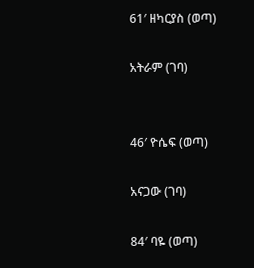61′ ዘካርያስ (ወጣ)

አትራም (ገባ)


46′ ዮሴፍ (ወጣ)

አናጋው (ገባ)

84′ ባዬ (ወጣ)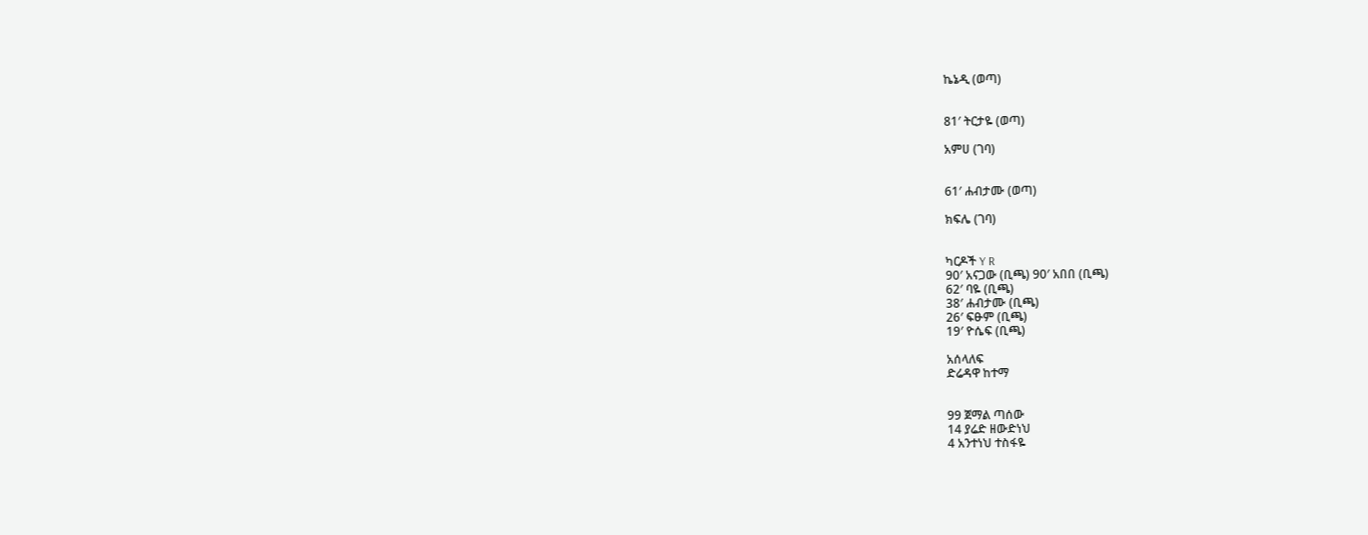ኬኔዲ (ወጣ)


81′ ትርታዬ (ወጣ)

አምሀ (ገባ)


61′ ሐብታሙ (ወጣ)

ክፍሌ (ገባ)


ካርዶች Y R
90′ አናጋው (ቢጫ) 90′ አበበ (ቢጫ)
62′ ባዬ (ቢጫ)
38′ ሐብታሙ (ቢጫ)
26′ ፍፁም (ቢጫ)
19′ ዮሴፍ (ቢጫ)

አሰላለፍ
ድሬዳዋ ከተማ


99 ጀማል ጣሰው
14 ያሬድ ዘውድነህ
4 አንተነህ ተስፋዬ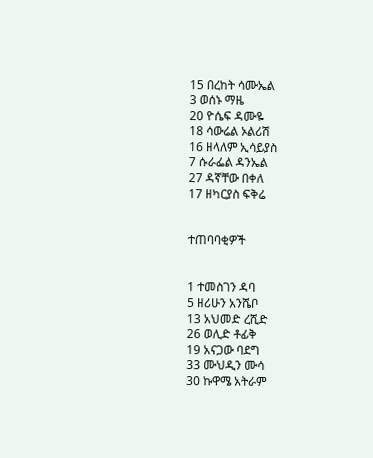15 በረከት ሳሙኤል
3 ወሰኑ ማዜ
20 ዮሴፍ ዳሙዬ
18 ሳውሬል ኦልሪሽ
16 ዘላለም ኢሳይያስ
7 ሱራፌል ዳንኤል
27 ዳኛቸው በቀለ
17 ዘካርያስ ፍቅሬ


ተጠባባቂዎች


1 ተመስገን ዳባ
5 ዘሪሁን አንሼቦ
13 አህመድ ረሺድ
26 ወሊድ ቶፊቅ
19 አናጋው ባደግ
33 ሙህዲን ሙሳ
30 ኩዋሜ አትራም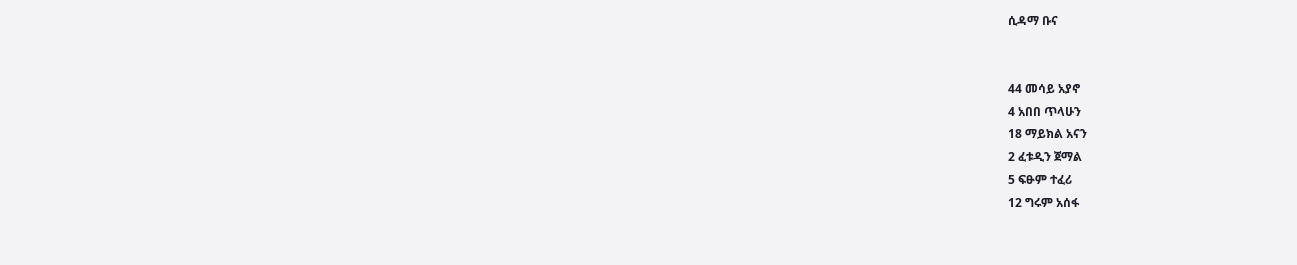ሲዳማ ቡና


44 መሳይ አያኖ
4 አበበ ጥላሁን
18 ማይክል አናን
2 ፈቱዲን ጀማል
5 ፍፁም ተፈሪ
12 ግሩም አሰፋ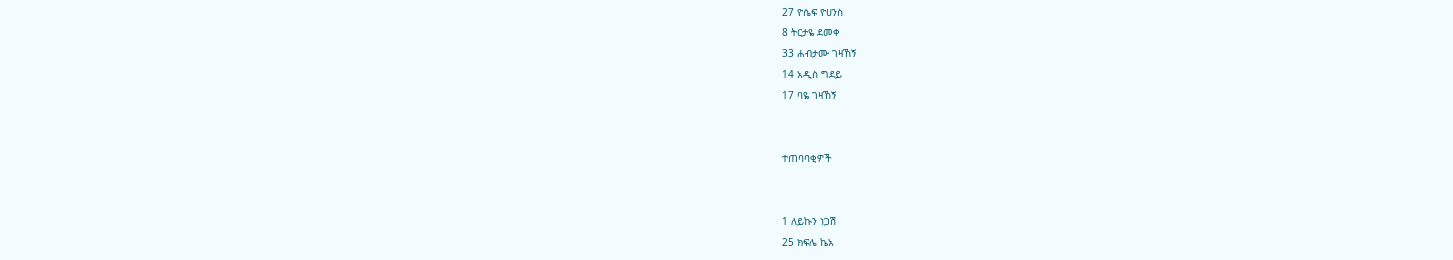27 ዮሴፍ ዮሀንስ
8 ትርታዬ ደመቀ
33 ሐብታሙ ገዛኸኝ
14 አዲስ ግደይ
17 ባዬ ገዛኸኝ


ተጠባባቂዎች


1 ለይኩን ነጋሽ
25 ክፍሌ ኬአ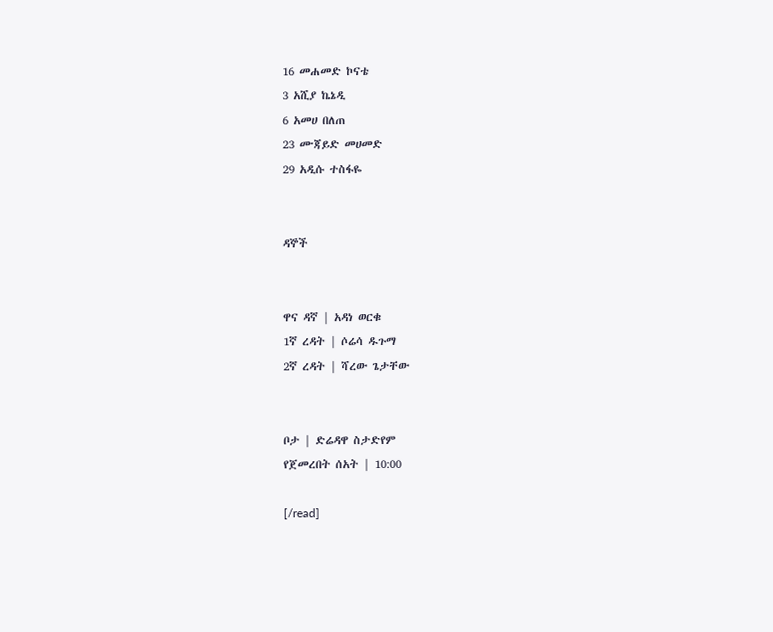16 መሐመድ ኮናቴ
3 አሺያ ኬኔዲ
6 አመሀ በለጠ
23 ሙጃይድ መሀመድ
29 አዲሱ ተስፋዬ


ዳኞች


ዋና ዳኛ | አዳነ ወርቁ
1ኛ ረዳት | ሶሬሳ ዱጉማ
2ኛ ረዳት | ሻረው ጌታቸው


ቦታ | ድሬዳዋ ስታድየም
የጀመረበት ሰአት | 10:00

[/read]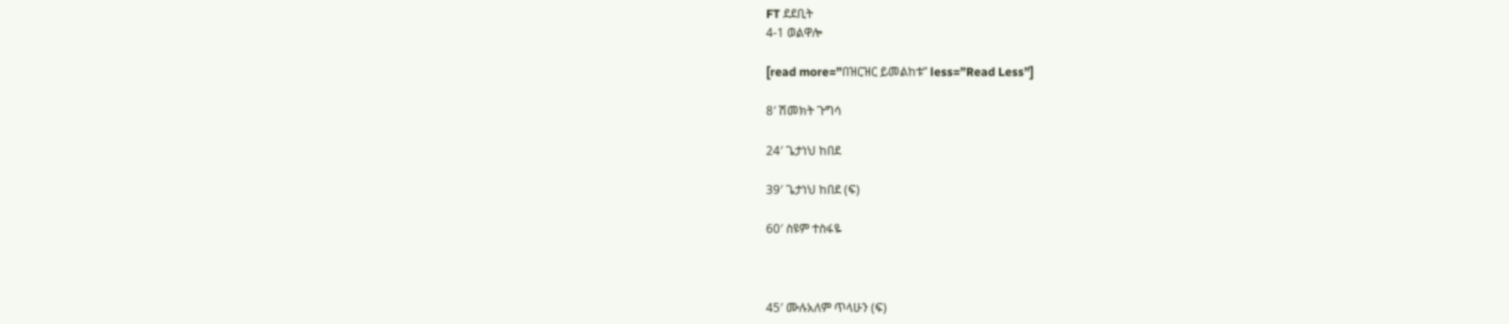FT ደደቢት
4-1 ወልዋሎ

[read more=”በዝርዝር ይመልከቱ” less=”Read Less”]

8′ ሽመክት ጉግሳ

24′ ጌታነህ ከበደ

39′ ጌታነህ ከበደ (ፍ)

60′ ስዩም ተስፋዬ



45′ ሙሉአለም ጥላሁን (ፍ)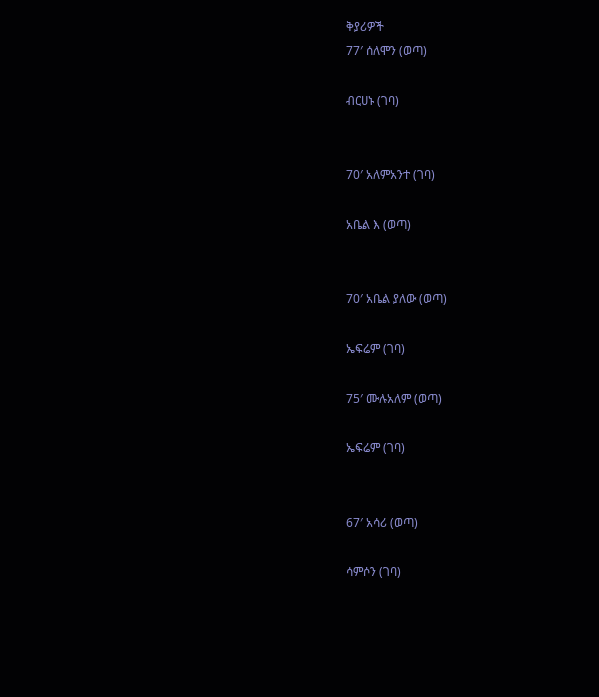ቅያሪዎች
77′ ሰለሞን (ወጣ)

ብርሀኑ (ገባ)


70′ አለምአንተ (ገባ)

አቤል እ (ወጣ)


70′ አቤል ያለው (ወጣ)

ኤፍሬም (ገባ)

75′ ሙሉአለም (ወጣ)

ኤፍሬም (ገባ)


67′ አሳሪ (ወጣ)

ሳምሶን (ገባ)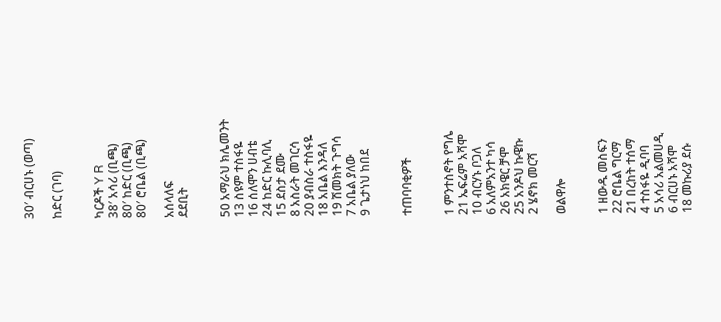30′ ብርሀኑ (ወጣ)

ከድር (ገባ)


ካርዶች Y R
38′ አሳሪ (ቢጫ)
80′ ከድር (ቢጫ)
80′ ሮቤል (ቢጫ)

አሰላለፍ
ደደቢት


50 አማራህ ክሌመንት
13 ስዩም ተስፋዬ
16 ሰለሞን ሀብቴ
24 ከድር ኩሊባሊ
15 ደስታ ደሙ
8 አስራት መገርሳ
20 ያብስራ ተስፋዬ
18 አቤል እንዳለ
19 ሽመክት ጉግሳ
7 አቤል ያለው
9 ጌታነህ ከበደ


ተጠባባቂዎች


1 ምንተስኖት የግሌ
21 ኤፍሬም አሻሞ
10 ብርሃኑ ቦጋለ
6 አለምአንተ ካሳ
26 አክዌር ቻሞ
25 አንዶህ ኩዌኩ
2 ሄኖክ መርሻ

ወልዋሎ


1 ዘውዱ መስፍን
22 ሮቤል ግርማ
21 በረከት ተሰማ
4 ተስፋዬ ዲባባ
5 አሳሪ አልመሀዲ
6 ብርሀኑ አሻሞ
18 መኩሪያ ደሱ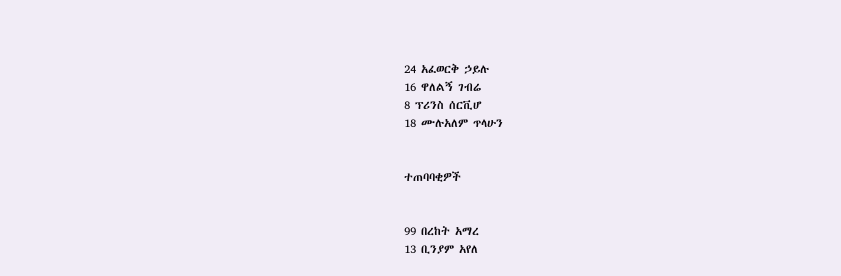24 አፈወርቅ ኃይሉ
16 ዋለልኝ ገብሬ
8 ፕሪንስ ሰርቪሆ
18 ሙሉአለም ጥላሁን


ተጠባባቂዎች


99 በረከት አማረ
13 ቢንያም አየለ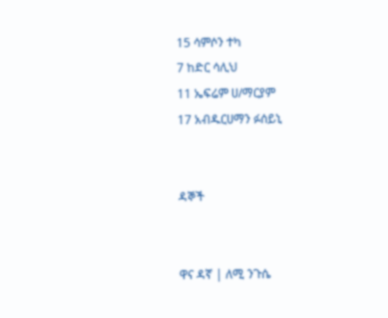15 ሳምሶን ተካ
7 ከድር ሳሊህ
11 ኤፍሬም ሀ/ማርያም
17 አብዱርሀማን ፉሰይኒ


ዳኞች


ዋና ዳኛ | ለሚ ንጉሴ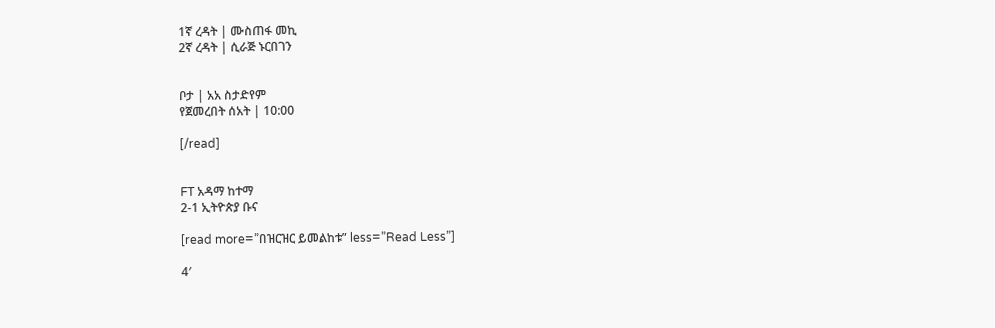1ኛ ረዳት | ሙስጠፋ መኪ
2ኛ ረዳት | ሲራጅ ኑርበገን


ቦታ | አአ ስታድየም
የጀመረበት ሰአት | 10:00

[/read]


FT አዳማ ከተማ
2-1 ኢትዮጵያ ቡና

[read more=”በዝርዝር ይመልከቱ” less=”Read Less”]

4′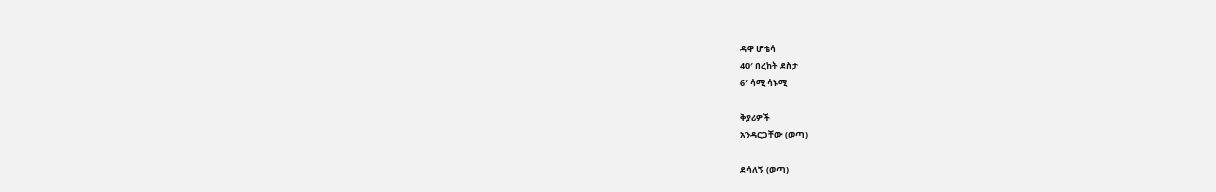ዳዋ ሆቴሳ
40′ በረከት ደስታ
6′ ሳሚ ሳኑሚ

ቅያሪዎች
አንዳርጋቸው (ወጣ)

ደሳለኝ (ወጣ)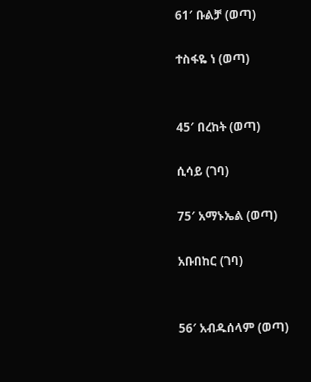61′ ቡልቻ (ወጣ)

ተስፋዬ ነ (ወጣ)


45′ በረከት (ወጣ)

ሲሳይ (ገባ)

75′ አማኑኤል (ወጣ)

አቡበከር (ገባ)


56′ አብዱሰላም (ወጣ)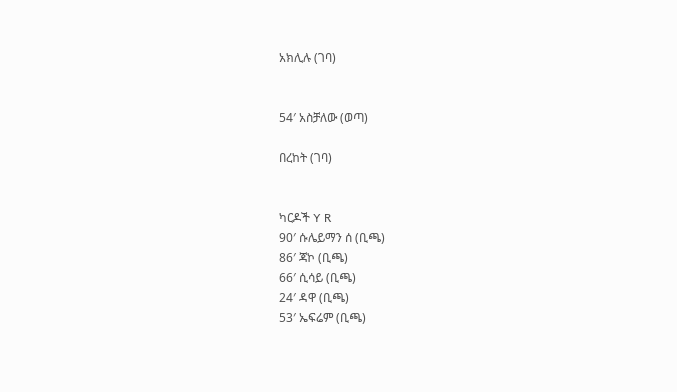አክሊሉ (ገባ)


54′ አስቻለው (ወጣ)

በረከት (ገባ)


ካርዶች Y R
90′ ሱሌይማን ሰ (ቢጫ)
86′ ጃኮ (ቢጫ)
66′ ሲሳይ (ቢጫ)
24′ ዳዋ (ቢጫ)
53′ ኤፍሬም (ቢጫ)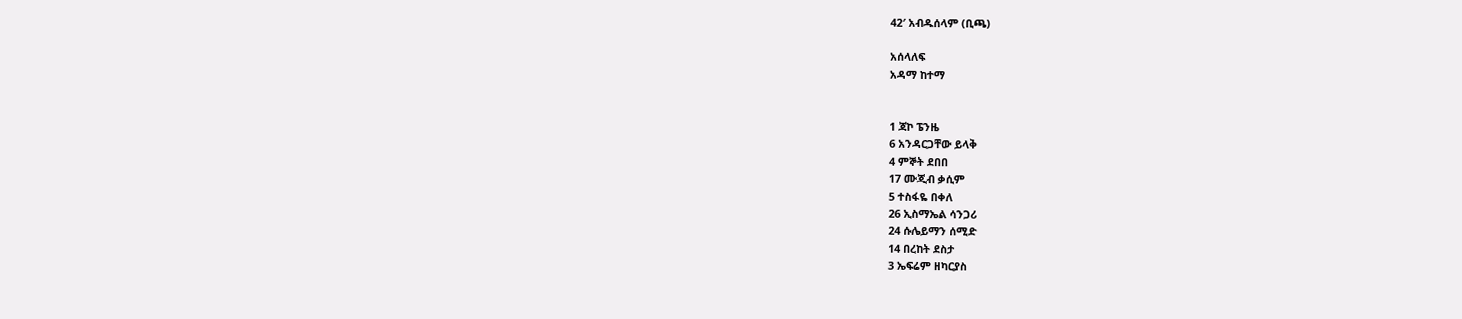42′ አብዱሰላም (ቢጫ)

አሰላለፍ
አዳማ ከተማ


1 ጃኮ ፔንዜ
6 አንዳርጋቸው ይላቅ
4 ምኞት ደበበ
17 ሙጂብ ቃሲም
5 ተስፋዬ በቀለ
26 ኢስማኤል ሳንጋሪ
24 ሱሌይማን ሰሚድ
14 በረከት ደስታ
3 ኤፍሬም ዘካርያስ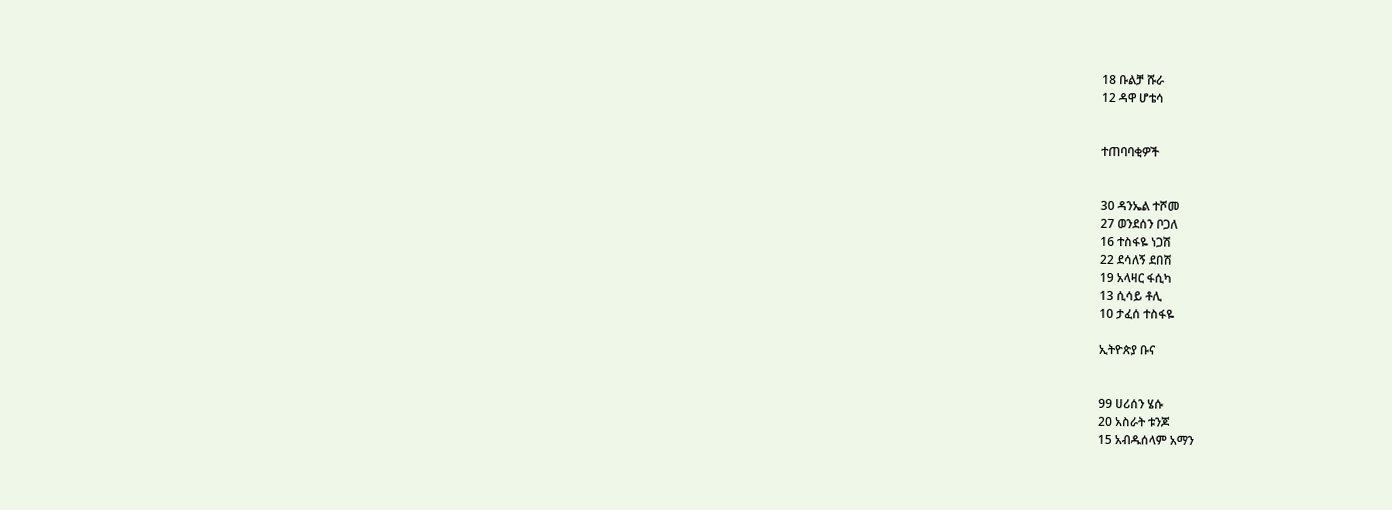18 ቡልቻ ሹራ
12 ዳዋ ሆቴሳ


ተጠባባቂዎች


30 ዳንኤል ተሾመ
27 ወንደሰን ቦጋለ
16 ተስፋዬ ነጋሽ
22 ደሳለኝ ደበሽ
19 አላዛር ፋሲካ
13 ሲሳይ ቶሊ
10 ታፈሰ ተስፋዬ

ኢትዮጵያ ቡና


99 ሀሪሰን ሄሱ
20 አስራት ቱንጆ
15 አብዱሰላም አማን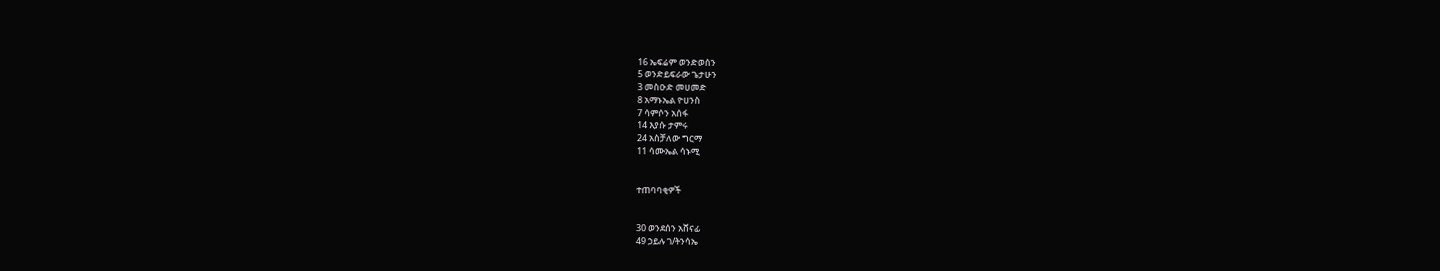16 ኤፍሬም ወንድወሰን
5 ወንድይፍራው ጌታሁን
3 መስዑድ መሀመድ
8 አማኑኤል ዮሀንስ
7 ሳምሶን አሰፋ
14 እያሱ ታምሩ
24 አስቻለው ግርማ
11 ሳሙኤል ሳኑሚ


ተጠባባቂዎች


30 ወንደሰን አሸናፊ
49 ኃይሉ ገ/ትንሳኤ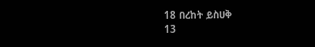18 በረከት ይስሀቅ
13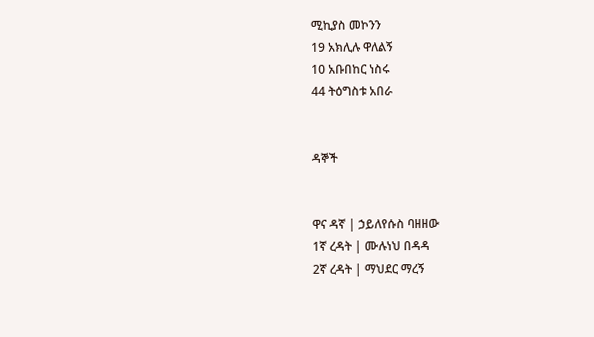ሚኪያስ መኮንን
19 አክሊሉ ዋለልኝ
10 አቡበከር ነስሩ
44 ትዕግስቱ አበራ


ዳኞች


ዋና ዳኛ | ኃይለየሱስ ባዘዘው
1ኛ ረዳት | ሙሉነህ በዳዳ
2ኛ ረዳት | ማህደር ማረኝ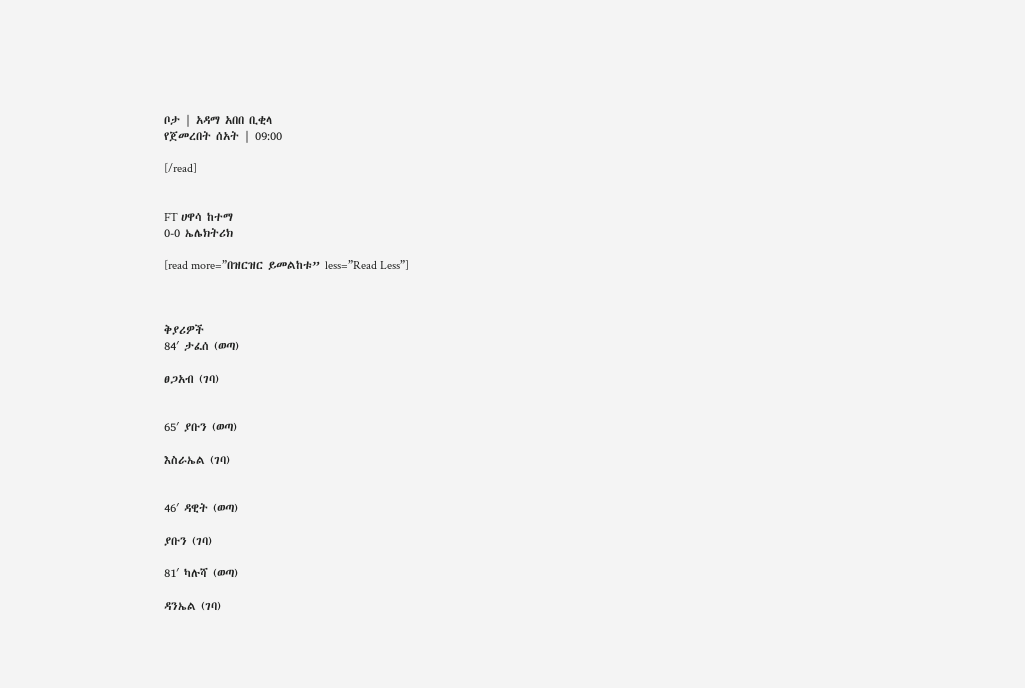ቦታ | አዳማ አበበ ቢቂላ
የጀመረበት ሰአት | 09:00

[/read]


FT ሀዋሳ ከተማ
0-0 ኤሌክትሪክ

[read more=”በዝርዝር ይመልከቱ” less=”Read Less”]



ቅያሪዎች
84′ ታፈሰ (ወጣ)

ፀጋአብ (ገባ)


65′ ያቡን (ወጣ)

እስራኤል (ገባ)


46′ ዳዊት (ወጣ)

ያቡን (ገባ)

81′ ካሉሻ (ወጣ)

ዳንኤል (ገባ)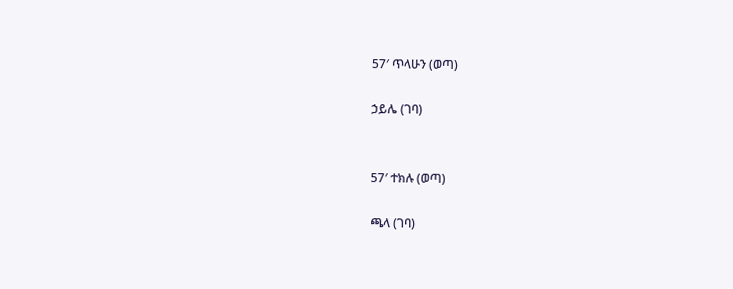57′ ጥላሁን (ወጣ)

ኃይሌ (ገባ)


57′ ተክሉ (ወጣ)

ጫላ (ገባ)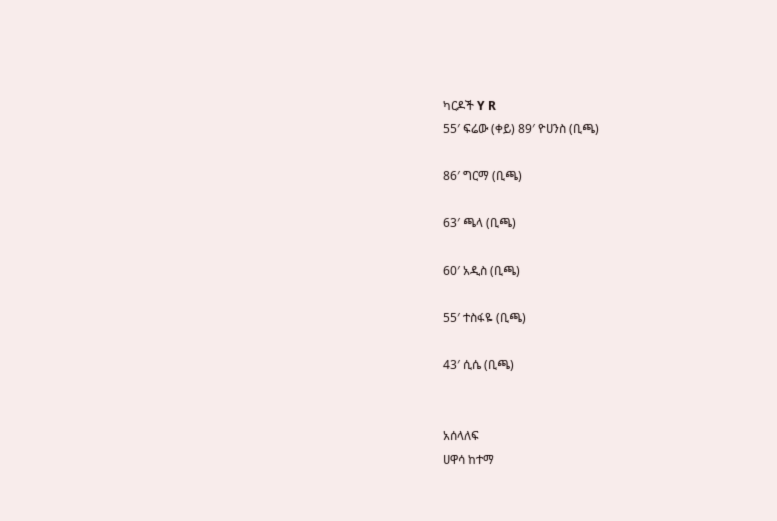ካርዶች Y R
55′ ፍሬው (ቀይ) 89′ ዮሀንስ (ቢጫ)

86′ ግርማ (ቢጫ)

63′ ጫላ (ቢጫ)

60′ አዲስ (ቢጫ)

55′ ተስፋዬ (ቢጫ)

43′ ሲሴ (ቢጫ)


አሰላለፍ
ሀዋሳ ከተማ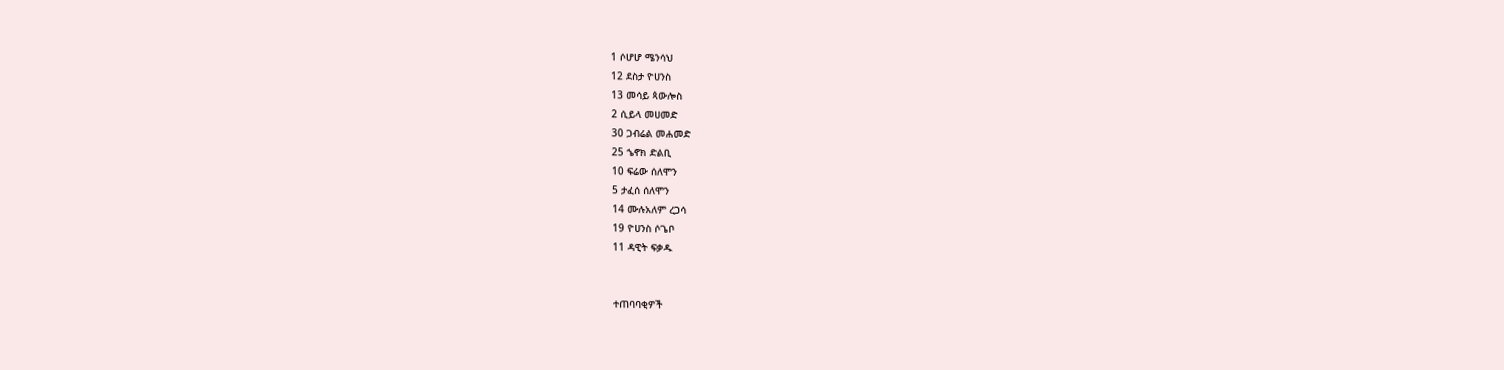1 ሶሆሆ ሜንሳህ
12 ደስታ ዮሀንስ
13 መሳይ ጳውሎስ
2 ሲይላ መሀመድ
30 ጋብሬል መሐመድ
25 ኄኖክ ድልቢ
10 ፍሬው ሰለሞን
5 ታፈሰ ሰለሞን
14 ሙሉአለም ረጋሳ
19 ዮሀንስ ሶጌቦ
11 ዳዊት ፍቃዱ


ተጠባባቂዎች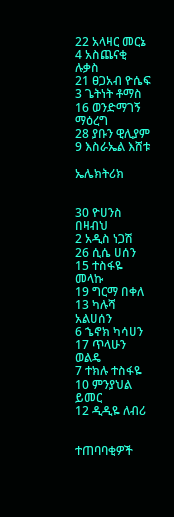22 አላዛር መርኔ
4 አስጨናቂ ሉቃስ
21 ፀጋአብ ዮሴፍ
3 ጌትነት ቶማስ
16 ወንድማገኝ ማዕረግ
28 ያቡን ዊሊያም
9 እስራኤል እሸቱ

ኤሌክትሪክ


30 ዮሀንስ በዛብህ
2 አዲስ ነጋሽ
26 ሲሴ ሀሰን
15 ተስፋዬ መላኩ
19 ግርማ በቀለ
13 ካሉሻ አልሀሰን
6 ኄኖክ ካሳሀን
17 ጥላሁን ወልዴ
7 ተክሉ ተስፋዬ
10 ምንያህል ይመር
12 ዲዲዬ ለብሪ


ተጠባባቂዎች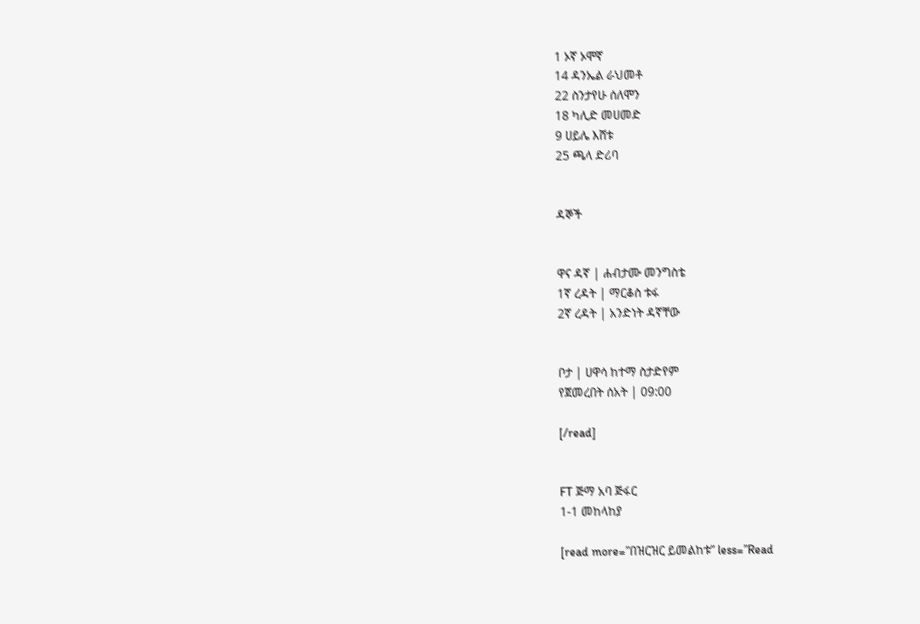1 ኦኛ ኦሞኛ
14 ዳንኤል ራህመቶ
22 ስንታየሁ ሰለሞን
18 ካሊድ መሀመድ
9 ሀይሌ እሸቱ
25 ጫላ ድሪባ


ዳኞች


ዋና ዳኛ | ሐብታሙ መንግስቴ
1ኛ ረዳት | ማርቆስ ቱፋ
2ኛ ረዳት | አንድነት ዳኛቸው


ቦታ | ሀዋሳ ከተማ ስታድየም
የጀመረበት ሰአት | 09:00

[/read]


FT ጅማ አባ ጅፋር
1-1 መከላከያ

[read more=”በዝርዝር ይመልከቱ” less=”Read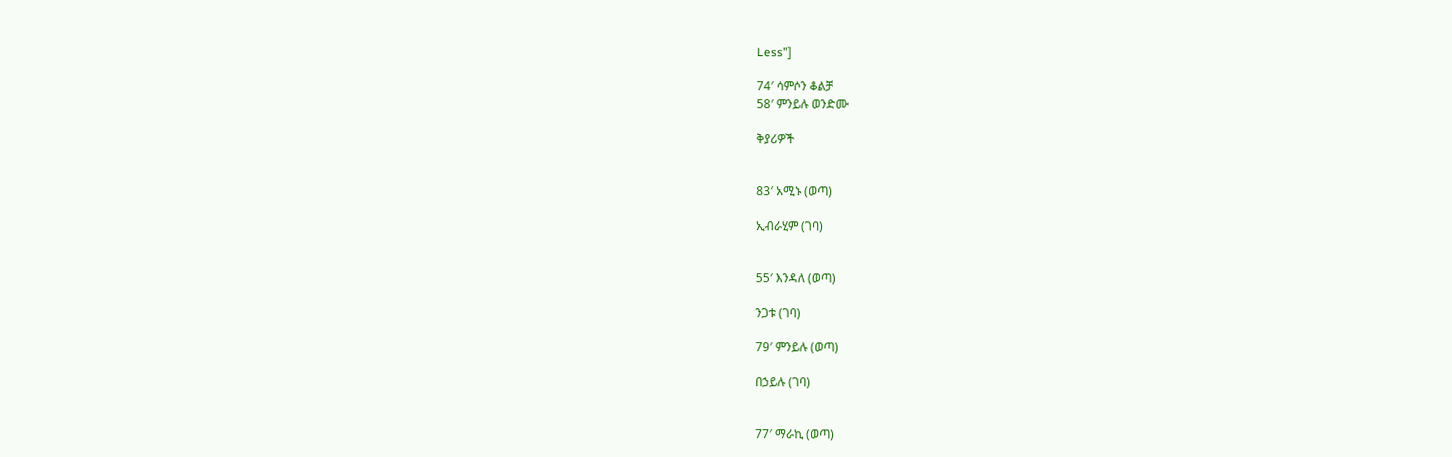Less”]

74′ ሳምሶን ቆልቻ
58′ ምንይሉ ወንድሙ

ቅያሪዎች


83′ አሚኑ (ወጣ)

ኢብራሂም (ገባ)


55′ እንዳለ (ወጣ)

ንጋቱ (ገባ)

79′ ምንይሉ (ወጣ)

በኃይሉ (ገባ)


77′ ማራኪ (ወጣ)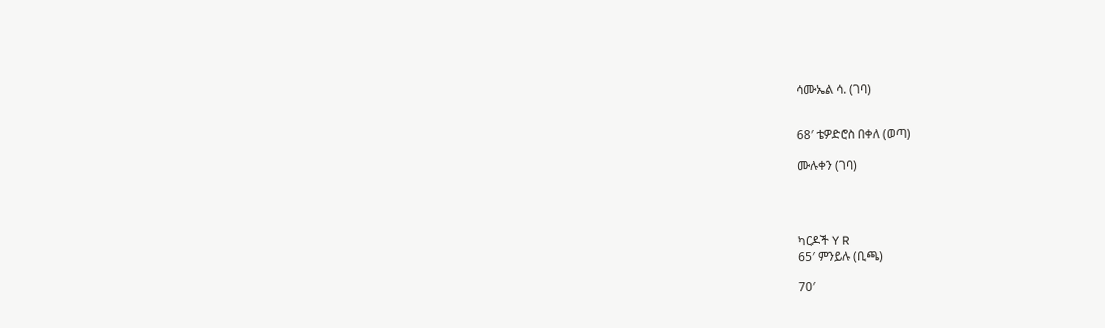ሳሙኤል ሳ. (ገባ)


68′ ቴዎድሮስ በቀለ (ወጣ)

ሙሉቀን (ገባ)




ካርዶች Y R
65′ ምንይሉ (ቢጫ)

70′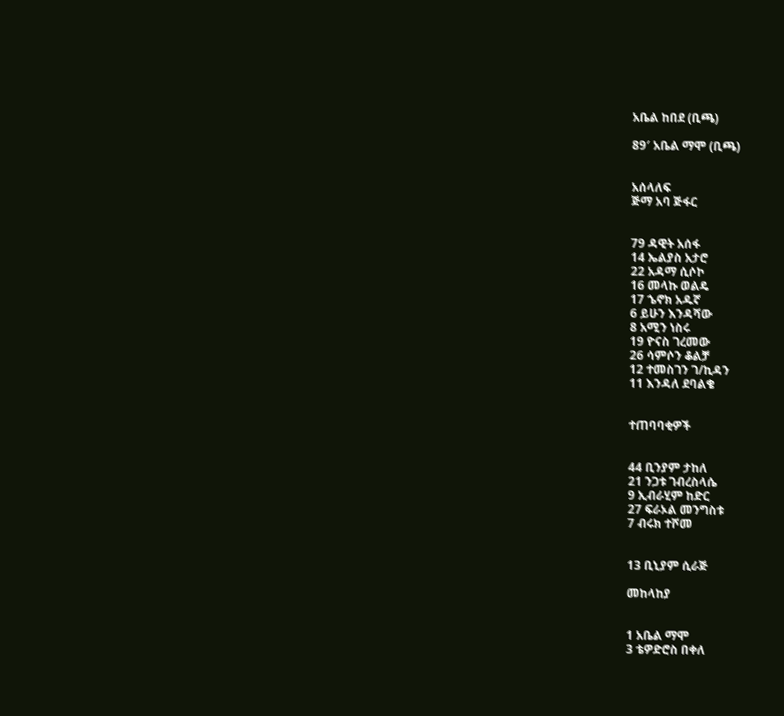አቤል ከበደ (ቢጫ)

89′ አቤል ማሞ (ቢጫ)


አሰላለፍ
ጅማ አባ ጅፋር


79 ዳዊት አሰፋ
14 ኤልያስ አታሮ
22 አዳማ ሲሶኮ
16 መላኩ ወልዴ
17 ኄኖክ አዱኛ
6 ይሁን እንዳሻው
8 አሚን ነስሩ
19 ዮናስ ገረመው
26 ሳምሶን ቆልቻ
12 ተመስገን ገ/ኪዳን
11 እንዳለ ደባልቄ


ተጠባባቂዎች


44 ቢንያም ታከለ
21 ንጋቱ ገብረስላሴ
9 ኢብራሂም ከድር
27 ፍራኦል መንግስቱ
7 ብሩክ ተሾመ


13 ቢኒያም ሲራጅ

መከላከያ


1 አቤል ማሞ
3 ቴዎድሮስ በቀለ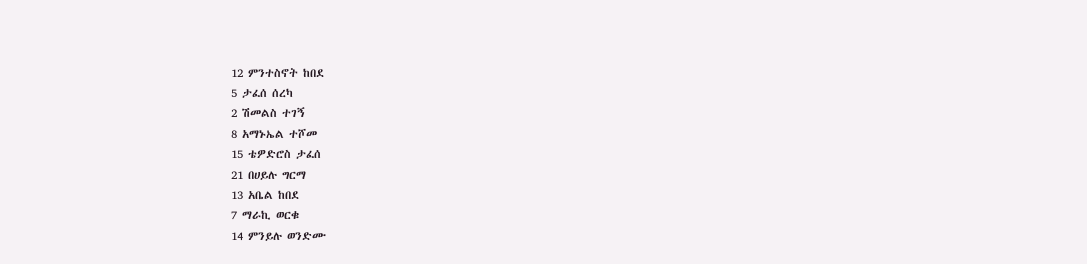12 ምንተስኖት ከበደ
5 ታፈሰ ሰረካ
2 ሽመልስ ተገኝ
8 አማኑኤል ተሾመ
15 ቴዎድሮስ ታፈሰ
21 በሀይሉ ግርማ
13 አቤል ከበደ
7 ማራኪ ወርቁ
14 ምንይሉ ወንድሙ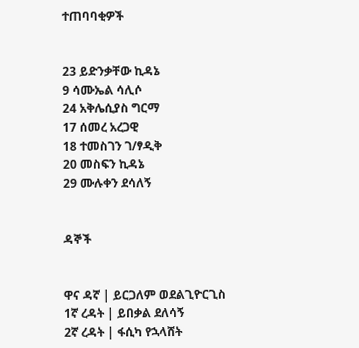ተጠባባቂዎች


23 ይድንቃቸው ኪዳኔ
9 ሳሙኤል ሳሊሶ
24 አቅሌሲያስ ግርማ
17 ሰመረ አረጋዊ
18 ተመስገን ገ/ፃዲቅ
20 መስፍን ኪዳኔ
29 ሙሉቀን ደሳለኝ


ዳኞች


ዋና ዳኛ | ይርጋለም ወደልጊዮርጊስ
1ኛ ረዳት | ይበቃል ደለሳኝ
2ኛ ረዳት | ፋሲካ የኋላሸት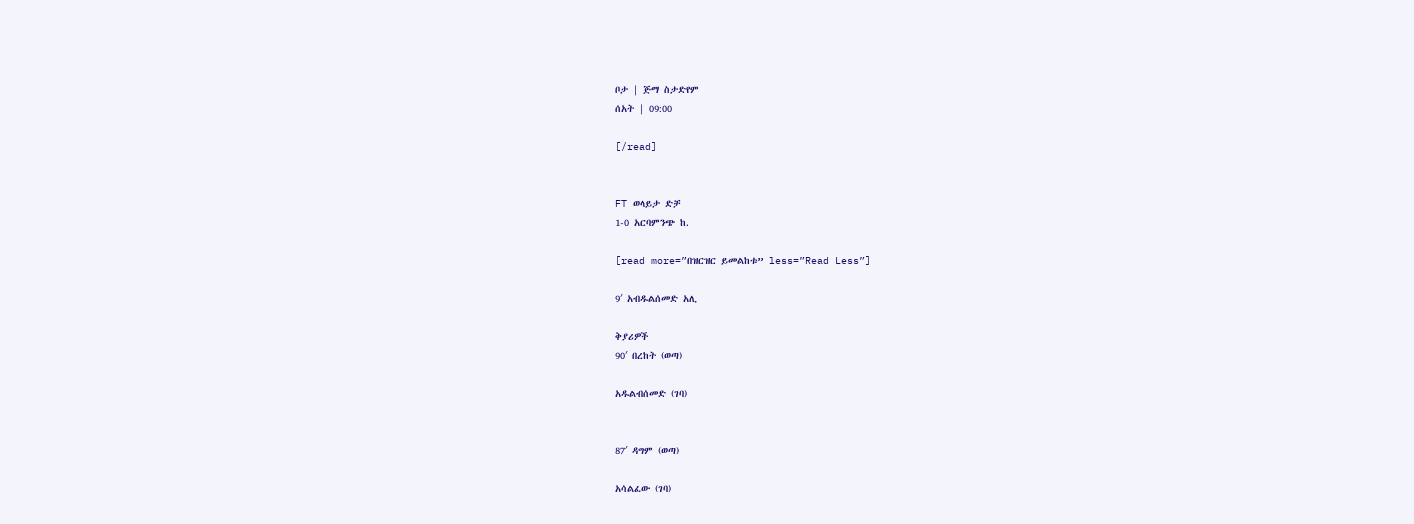ቦታ | ጅማ ስታድየም
ሰአት | 09:00

[/read]


FT ወላይታ ድቻ
1-0 አርባምንጭ ከ.

[read more=”በዝርዝር ይመልከቱ” less=”Read Less”]

9′ አብዱልሰመድ አሊ

ቅያሪዎች
90′ በረከት (ወጣ)

አዱልብሰመድ (ገባ)


87′ ዳግም (ወጣ)

አሳልፈው (ገባ)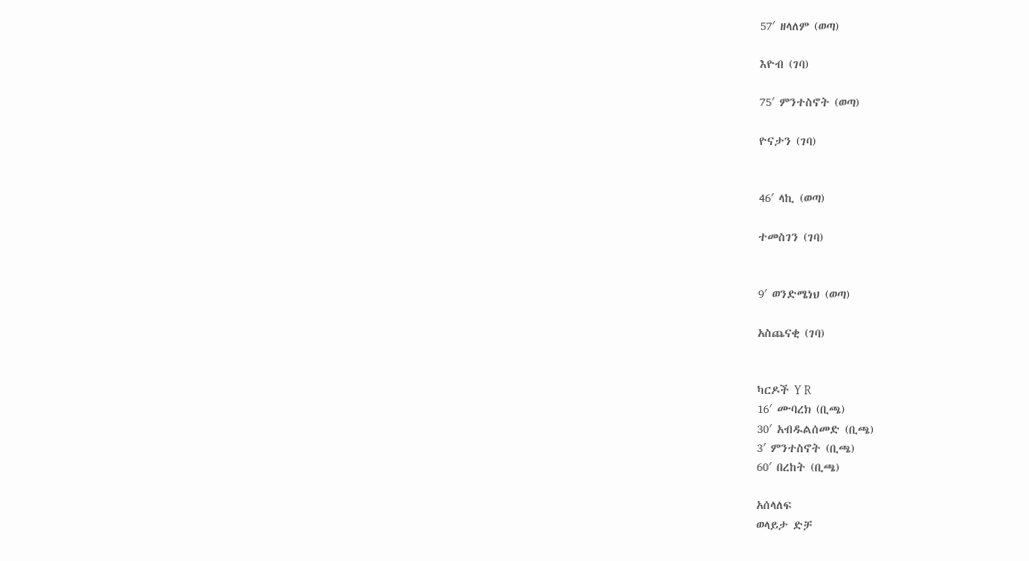57′ ዘላለም (ወጣ)

እዮብ (ገባ)

75′ ምንተስኖት (ወጣ)

ዮናታን (ገባ)


46′ ላኪ (ወጣ)

ተመስገን (ገባ)


9′ ወንድሜነህ (ወጣ)

አስጨናቂ (ገባ)


ካርዶች Y R
16′ ሙባረክ (ቢጫ)
30′ አብዱልሰመድ (ቢጫ)
3′ ምንተስኖት (ቢጫ)
60′ በረከት (ቢጫ)

አሰላለፍ
ወላይታ ድቻ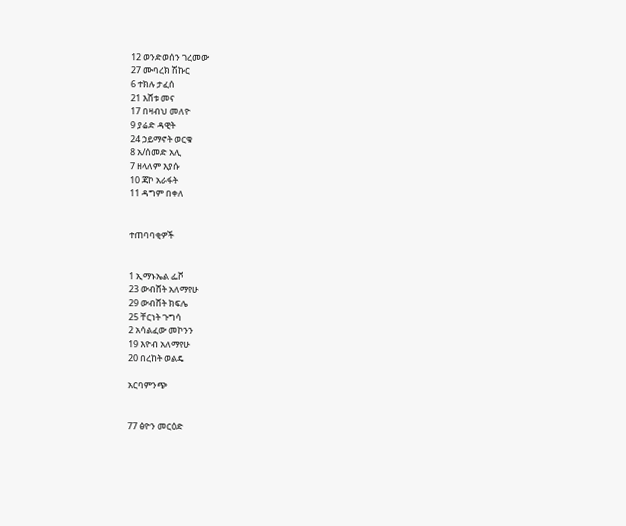12 ወንድወሰን ገረመው
27 ሙባረክ ሽኩር
6 ተክሉ ታፈሰ
21 እሸቱ መና
17 በዛብህ መለዮ
9 ያሬድ ዳዊት
24 ኃይማኖት ወርቁ
8 አ/ሰመድ አሊ
7 ዘላለም እያሱ
10 ጃኮ አራፋት
11 ዳግም በቀለ


ተጠባባቂዎች


1 ኢማኑኤል ፌቮ
23 ውብሸት አለማየሁ
29 ውብሸት ክፍሌ
25 ቸርነት ጉግሳ
2 አሳልፈው መኮንን
19 እዮብ አለማየሁ
20 በረከት ወልዴ

አርባምንጭ


77 ፅዮን መርዕድ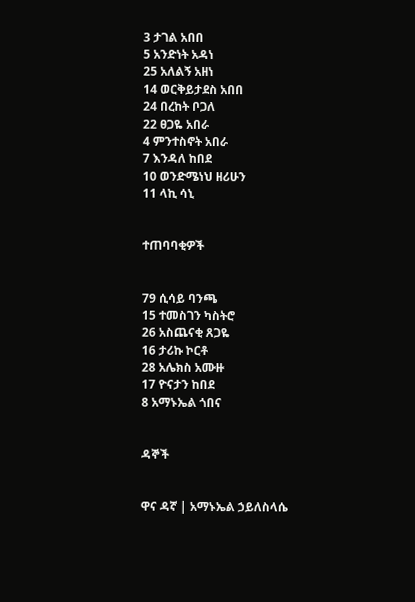3 ታገል አበበ
5 አንድነት አዳነ
25 አለልኝ አዘነ
14 ወርቅይታደስ አበበ
24 በረከት ቦጋለ
22 ፀጋዬ አበራ
4 ምንተስኖት አበራ
7 እንዳለ ከበደ
10 ወንድሜነህ ዘሪሁን
11 ላኪ ሳኒ


ተጠባባቂዎች


79 ሲሳይ ባንጫ
15 ተመስገን ካስትሮ
26 አስጨናቂ ጸጋዬ
16 ታሪኩ ኮርቶ
28 አሌክስ አሙዙ
17 ዮናታን ከበደ
8 አማኑኤል ጎበና


ዳኞች


ዋና ዳኛ | አማኑኤል ኃይለስላሴ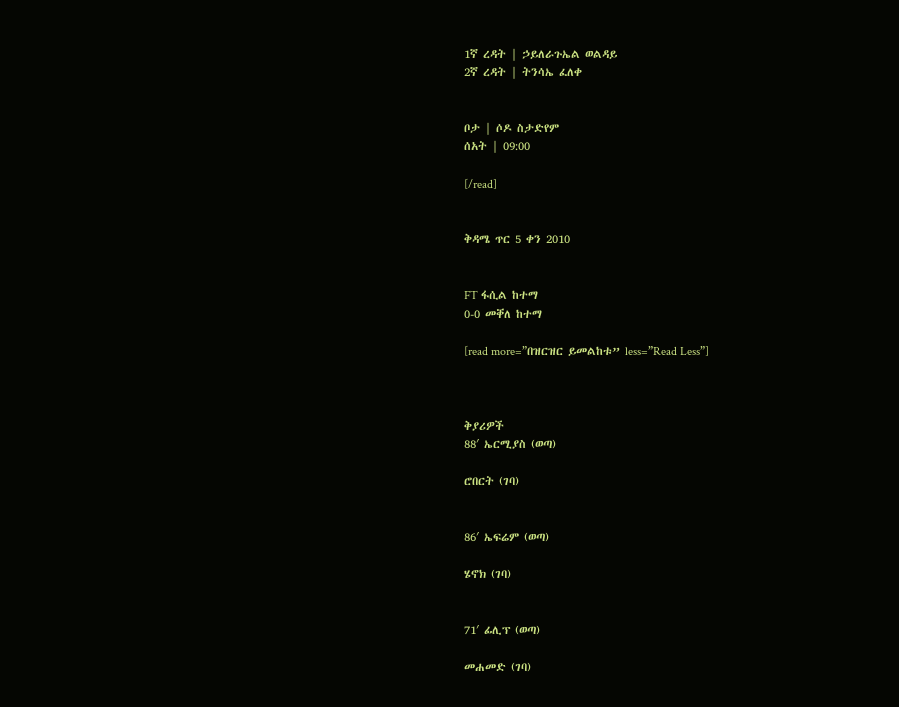1ኛ ረዳት | ኃይለራጉኤል ወልዳይ
2ኛ ረዳት | ትንሳኤ ፈለቀ


ቦታ | ሶዶ ስታድየም
ሰአት | 09:00

[/read]


ቅዳሜ ጥር 5 ቀን 2010


FT ፋሲል ከተማ
0-0 መቐለ ከተማ

[read more=”በዝርዝር ይመልከቱ” less=”Read Less”]



ቅያሪዎች
88′ ኤርሚያስ (ወጣ)

ሮበርት (ገባ)


86′ ኤፍሬም (ወጣ)

ሄኖክ (ገባ)


71′ ፊሊፕ (ወጣ)

መሐመድ (ገባ)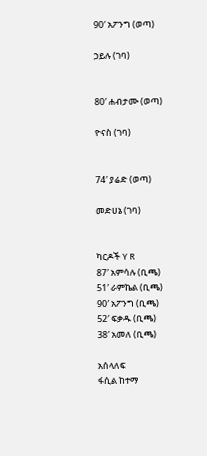90′ አፖንግ (ወጣ)

ኃይሉ (ገባ)


80′ ሐብታሙ (ወጣ)

ዮናስ (ገባ)


74′ ያሬድ (ወጣ)

መድሀኔ (ገባ)


ካርዶች Y R
87′ አምሳሉ (ቢጫ)
51′ ራምኬል (ቢጫ)
90′ አፖንግ (ቢጫ)
52′ ፍቃዱ (ቢጫ)
38′ አመለ (ቢጫ)

አሰላለፍ
ፋሲል ከተማ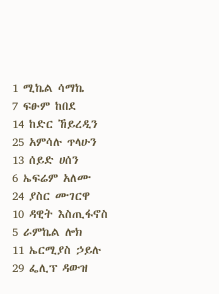1 ሚኬል ሳማኬ
7 ፍፁም ከበደ
14 ከድር ኸይረዲን
25 አምሳሉ ጥላሁን
13 ሰይድ ሀሰን
6 ኤፍሬም አለሙ
24 ያስር ሙገርዋ
10 ዳዊት እስጢፋኖስ
5 ራምኬል ሎክ
11 ኤርሚያስ ኃይሉ
29 ፌሊፕ ዳውዝ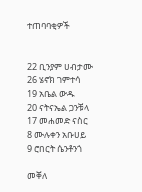ተጠባባቂዎች


22 ቢንያም ሀብታሙ
26 ሄኖክ ገምተሳ
19 አቤል ውዱ
20 ናትናኤል ጋንቹላ
17 መሐመድ ናስር
8 ሙሉቀን አቡሀይ
9 ሮበርት ሴንቶንጎ

መቐለ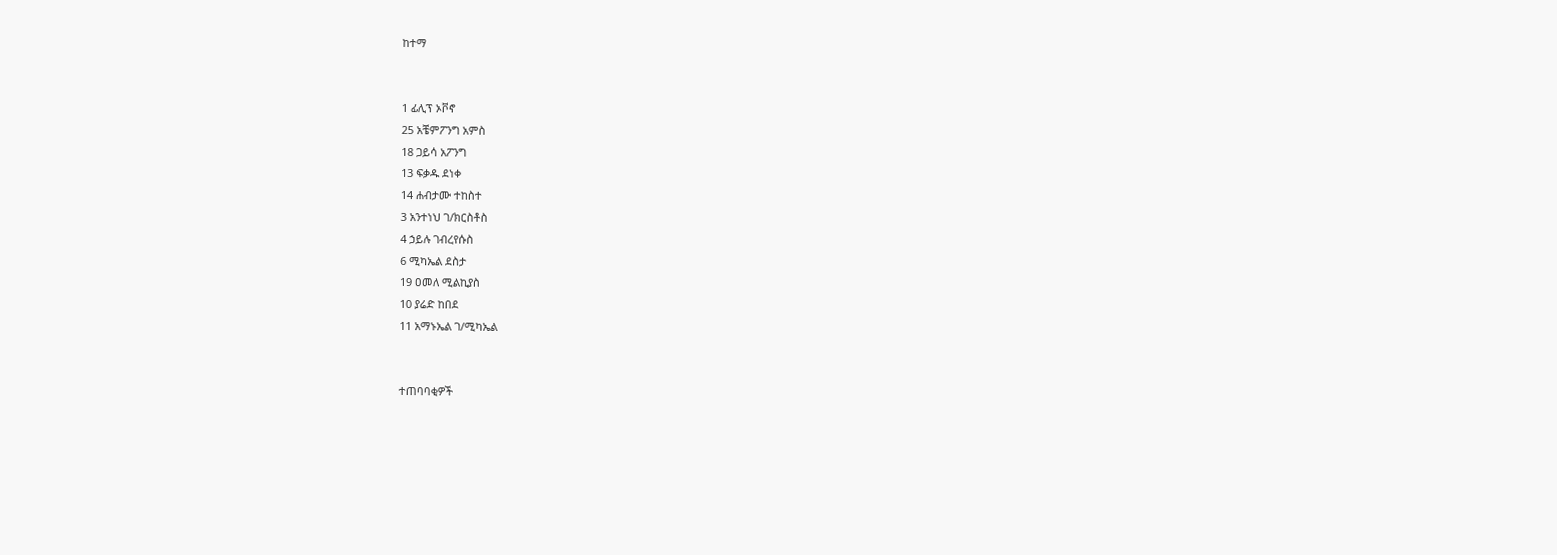ከተማ


1 ፊሊፕ ኦቮኖ
25 አቼምፖንግ አምስ
18 ጋይሳ አፖንግ
13 ፍቃዱ ደነቀ
14 ሐብታሙ ተከስተ
3 አንተነህ ገ/ክርስቶስ
4 ኃይሉ ገብረየሱስ
6 ሚካኤል ደስታ
19 ዐመለ ሚልኪያስ
10 ያሬድ ከበደ
11 አማኑኤል ገ/ሚካኤል


ተጠባባቂዎች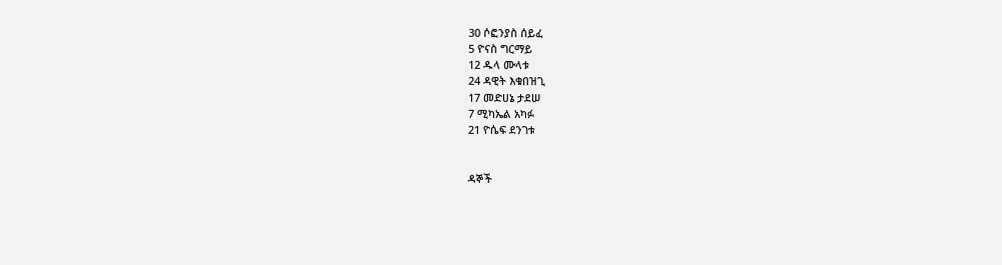30 ሶፎንያስ ሰይፈ
5 ዮናስ ግርማይ
12 ዱላ ሙላቱ
24 ዳዊት እቁበዝጊ
17 መድሀኔ ታደሠ
7 ሚካኤል አካፉ
21 ዮሴፍ ደንገቱ


ዳኞች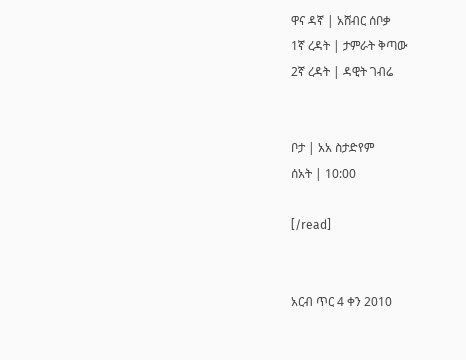ዋና ዳኛ | አሸብር ሰቦቃ
1ኛ ረዳት | ታምራት ቅጣው
2ኛ ረዳት | ዳዊት ገብሬ


ቦታ | አአ ስታድየም
ሰአት | 10:00

[/read]


አርብ ጥር 4 ቀን 2010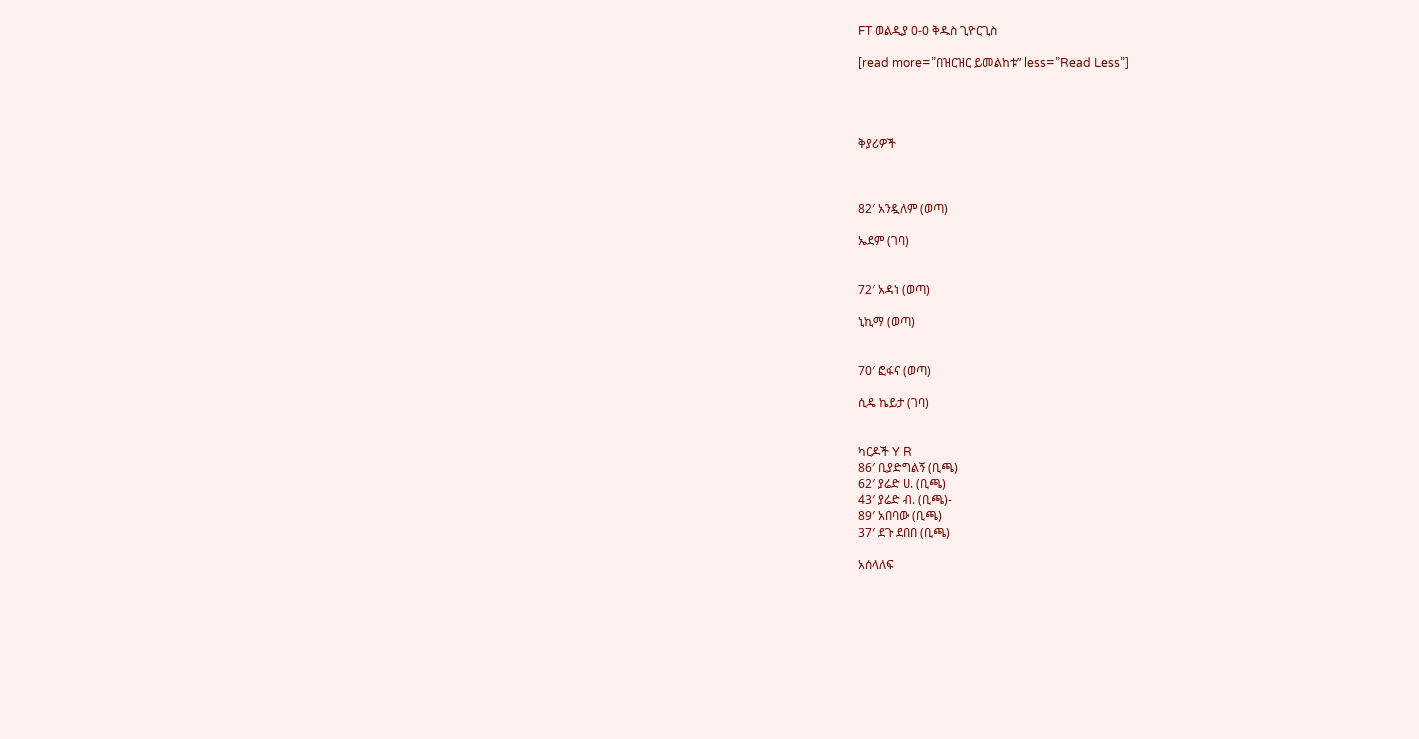FT ወልዲያ 0-0 ቅዱስ ጊዮርጊስ

[read more=”በዝርዝር ይመልከቱ” less=”Read Less”]




ቅያሪዎች



82′ አንዷለም (ወጣ)

ኤደም (ገባ)


72′ አዳነ (ወጣ)

ኒኪማ (ወጣ)


70′ ፎፋና (ወጣ)

ሲዴ ኬይታ (ገባ)


ካርዶች Y R
86′ ቢያድግልኝ (ቢጫ)
62′ ያሬድ ሀ. (ቢጫ)
43′ ያሬድ ብ. (ቢጫ)-
89′ አበባው (ቢጫ)
37′ ደጉ ደበበ (ቢጫ)

አሰላለፍ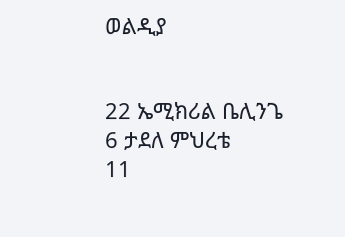ወልዲያ


22 ኤሚክሪል ቤሊንጌ
6 ታደለ ምህረቴ
11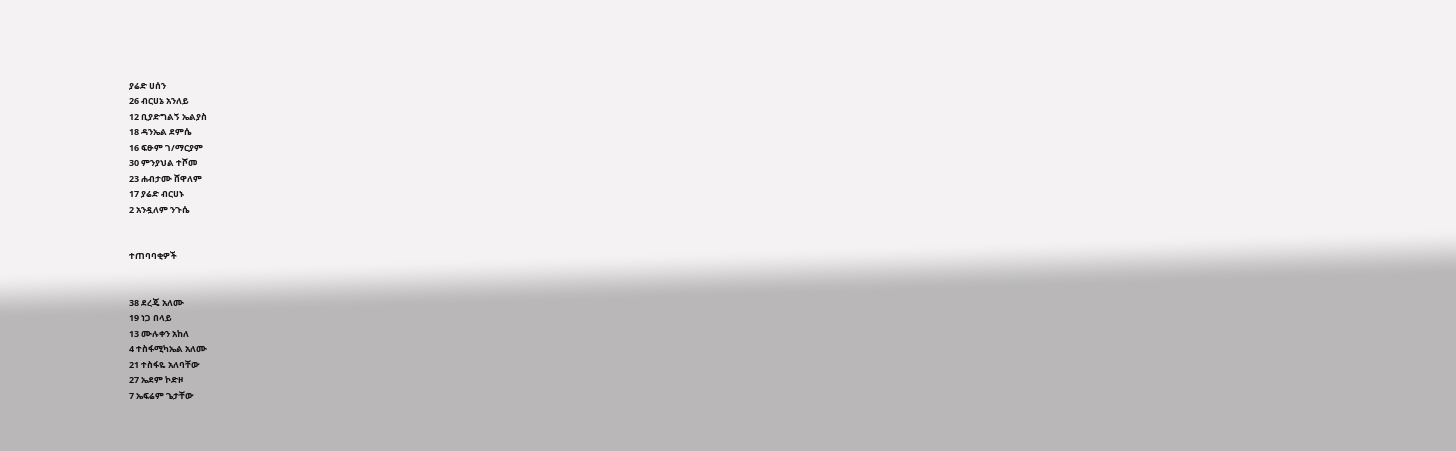ያሬድ ሀሰን
26 ብርሀኔ አንለይ
12 ቢያድግልኝ ኤልያስ
18 ዳንኤል ደምሴ
16 ፍፁም ገ/ማርያም
30 ምንያህል ተሾመ
23 ሐብታሙ ሸዋለም
17 ያሬድ ብርሀኑ
2 አንዷለም ንጉሴ


ተጠባባቂዎች


38 ደረጄ አለሙ
19 ነጋ በላይ
13 ሙሉቀን አከለ
4 ተስፋሚካኤል አለሙ
21 ተስፋዬ አለባቸው
27 ኤደም ኮድዞ
7 ኤፍሬም ጌታቸው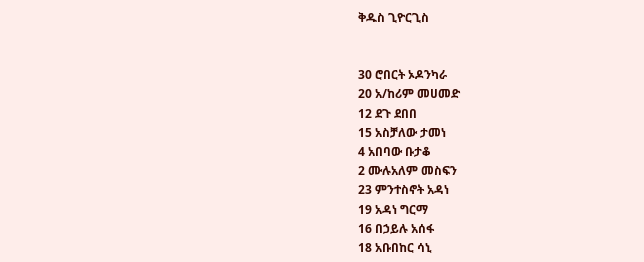ቅዱስ ጊዮርጊስ


30 ሮበርት ኦዶንካራ
20 አ/ከሪም መሀመድ
12 ደጉ ደበበ
15 አስቻለው ታመነ
4 አበባው ቡታቆ
2 ሙሉአለም መስፍን
23 ምንተስኖት አዳነ
19 አዳነ ግርማ
16 በኃይሉ አሰፋ
18 አቡበከር ሳኒ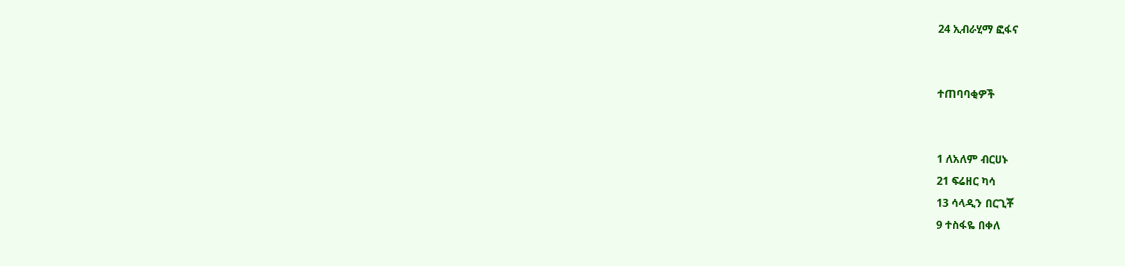24 ኢብራሂማ ፎፋና


ተጠባባቂዎች


1 ለአለም ብርሀኑ
21 ፍሬዘር ካሳ
13 ሳላዲን በርጊቾ
9 ተስፋዬ በቀለ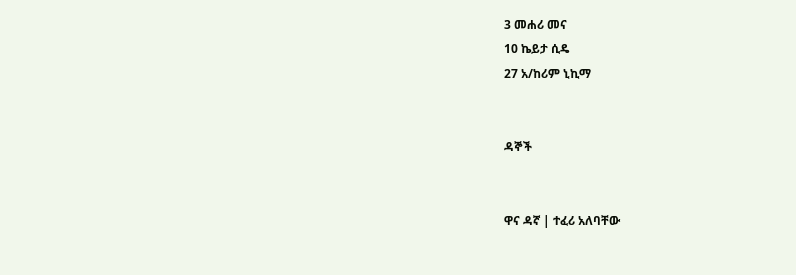3 መሐሪ መና
10 ኬይታ ሲዴ
27 አ/ከሪም ኒኪማ


ዳኞች


ዋና ዳኛ | ተፈሪ አለባቸው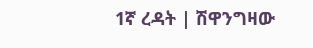1ኛ ረዳት | ሽዋንግዛው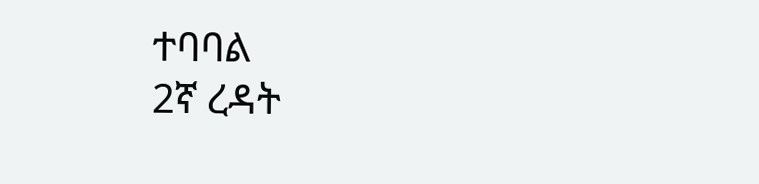ተባባል
2ኛ ረዳት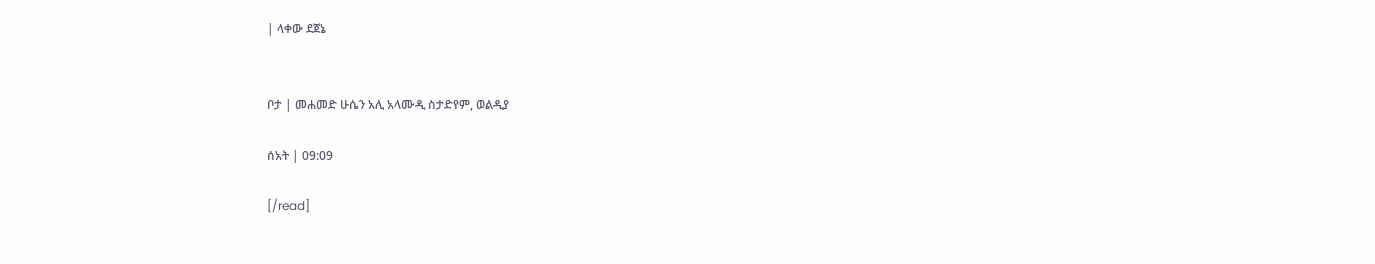| ላቀው ደጀኔ


ቦታ | መሐመድ ሁሴን አሊ አላሙዲ ስታድየም, ወልዲያ

ሰአት | 09:09

[/read]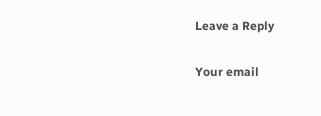Leave a Reply

Your email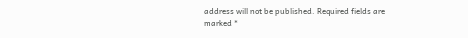address will not be published. Required fields are marked *